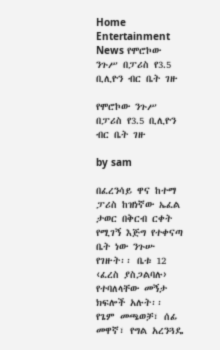Home Entertainment News የሞሮኮው ንጉሥ በፓሪስ የ3.5 ቢሊዮን ብር ቤት ገዙ

የሞሮኮው ንጉሥ በፓሪስ የ3.5 ቢሊዮን ብር ቤት ገዙ

by sam

በፈረንሳይ ዋና ከተማ ፓሪስ ከዝነኛው ኤፈል ታወር በቅርብ ርቀት የሚገኝ እጅግ የተቀናጣ ቤት ነው ንጉሡ የገዙት፡፡ ቤቱ 12 ‹ፈረስ ያስጋልባሉ› የተባለላቸው መኝታ ክፍሎች አሉት፡፡ የጌም መጫወቻ፣ ሰፊ መዋኛ፣ የግል አረንጓዴ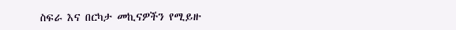ስፍራ እና በርካታ መኪናዎችን የሚይዙ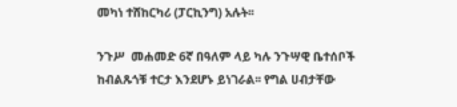መካነ ተሸከርካሪ (ፓርኪንግ) አሉት፡፡

ንጉሥ  መሐመድ 6ኛ በዓለም ላይ ካሉ ንጉሣዊ ቤተሰቦች ከብልጹጎቹ ተርታ እንደሆኑ ይነገራል፡፡ የግል ሀብታቸው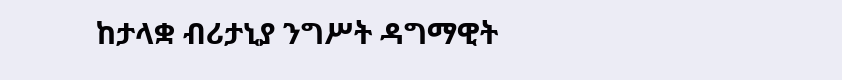ከታላቋ ብሪታኒያ ንግሥት ዳግማዊት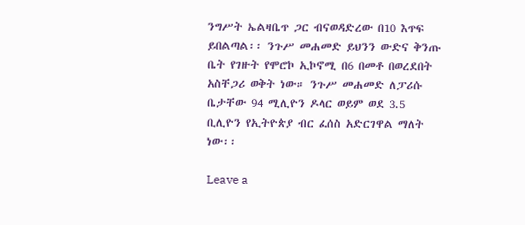ንግሥት ኤልዛቤጥ ጋር ብናወዳድረው በ10 እጥፍ ይበልጣል፡፡ ንጉሥ መሐመድ ይህንን ውድና ቅንጡ ቤት የገዙት የሞሮኮ ኢኮኖሚ በ6 በመቶ በወረደበት አስቸጋሪ ወቅት ነው። ንጉሥ መሐመድ ለፓሪሱ ቤታቸው 94 ሚሊዮን ዶላር ወይም ወደ 3.5 ቢሊዮን የኢትዮጵያ ብር ፈሰስ አድርገዋል ማለት ነው፡፡

Leave a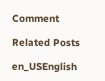Comment

Related Posts

en_USEnglish